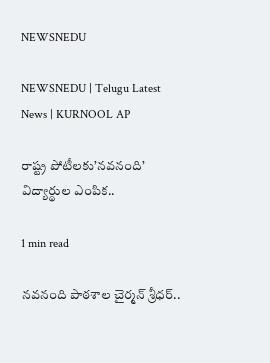NEWSNEDU

NEWSNEDU | Telugu Latest News | KURNOOL AP

రాష్ట్ర పోటీలకు’నవనంది’ విద్యార్థుల ఎంపిక..

1 min read

నవనంది పాఠశాల చైర్మన్ శ్రీధర్..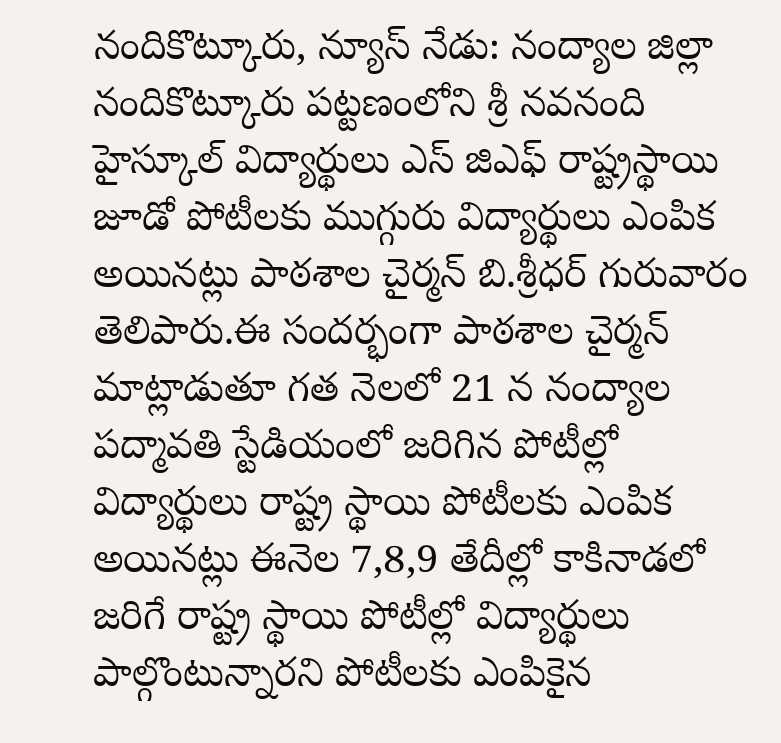నందికొట్కూరు, న్యూస్ నేడు: నంద్యాల జిల్లా నందికొట్కూరు పట్టణంలోని శ్రీ నవనంది హైస్కూల్ విద్యార్థులు ఎస్ జిఎఫ్ రాష్ట్రస్థాయి జూడో పోటీలకు ముగ్గురు విద్యార్థులు ఎంపిక అయినట్లు పాఠశాల చైర్మన్ బి.శ్రీధర్ గురువారం తెలిపారు.ఈ సందర్భంగా పాఠశాల చైర్మన్ మాట్లాడుతూ గత నెలలో 21 న నంద్యాల పద్మావతి స్టేడియంలో జరిగిన పోటీల్లో విద్యార్థులు రాష్ట్ర స్థాయి పోటీలకు ఎంపిక అయినట్లు ఈనెల 7,8,9 తేదీల్లో కాకినాడలో జరిగే రాష్ట్ర స్థాయి పోటీల్లో విద్యార్థులు పాల్గొంటున్నారని పోటీలకు ఎంపికైన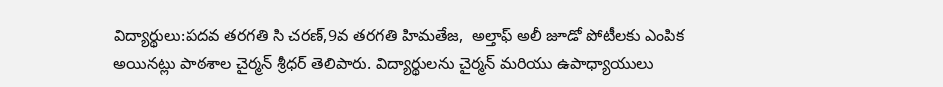విద్యార్థులు:పదవ తరగతి సి చరణ్,9వ తరగతి హిమతేజ,  అల్తాఫ్ అలీ జూడో పోటీలకు ఎంపిక అయినట్లు పాఠశాల చైర్మన్ శ్రీధర్ తెలిపారు. విద్యార్థులను చైర్మన్ మరియు ఉపాధ్యాయులు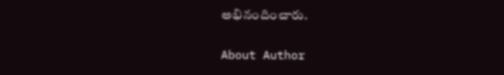అభినందించారు.

About Author